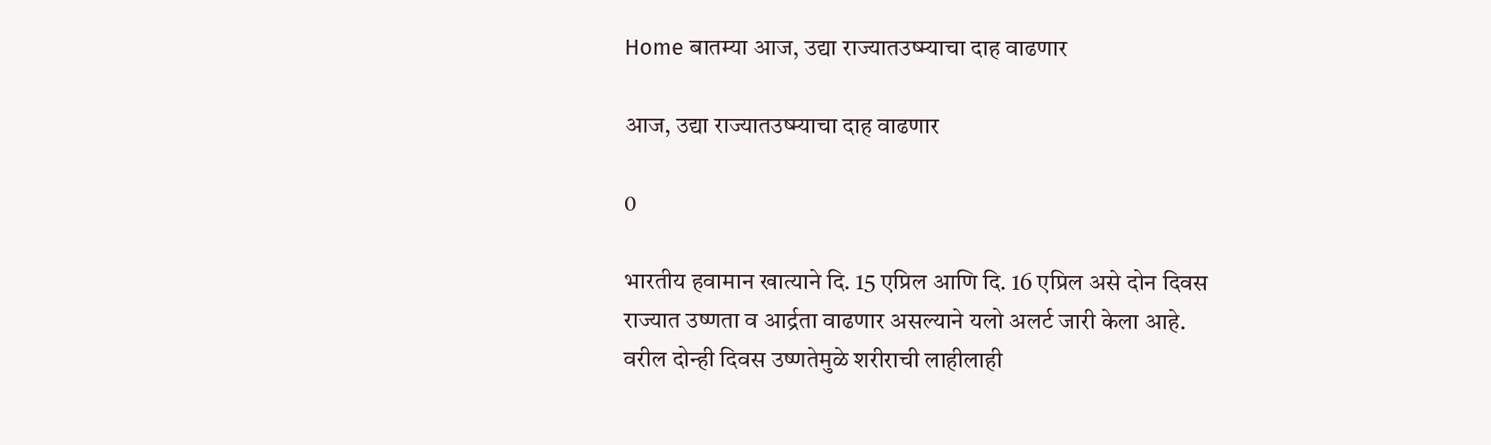Home बातम्या आज, उद्या राज्यातउष्म्याचा दाह वाढणार

आज, उद्या राज्यातउष्म्याचा दाह वाढणार

0

भारतीय हवामान खात्याने दि. 15 एप्रिल आणि दि. 16 एप्रिल असे दोन दिवस राज्यात उष्णता व आर्द्रता वाढणार असल्याने यलो अलर्ट जारी केला आहे. वरील दोन्ही दिवस उष्णतेमुळे शरीराची लाहीलाही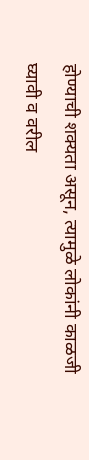होण्याची शक्यता असून, त्यामुळे लोकांनी काळजी घ्यावी व वरील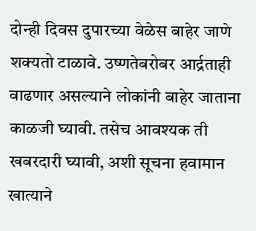दोन्ही दिवस दुपारच्या वेळेस बाहेर जाणे शक्यतो टाळावे. उष्णतेबरोबर आर्द्रताही वाढणार असल्याने लोकांनी बाहेर जाताना काळजी घ्यावी. तसेच आवश्यक ती खबरदारी घ्यावी, अशी सूचना हवामान खात्याने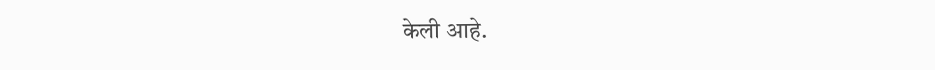केली आहे.